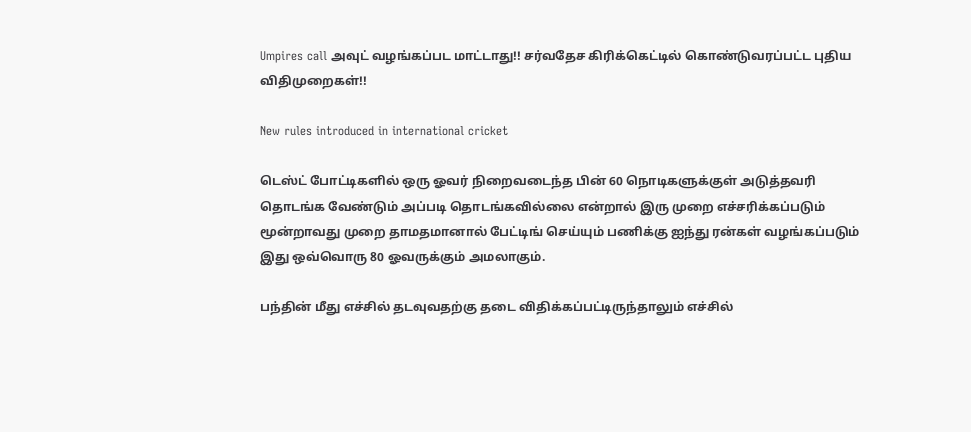Umpires call அவுட் வழங்கப்பட மாட்டாது!! சர்வதேச கிரிக்கெட்டில் கொண்டுவரப்பட்ட புதிய விதிமுறைகள்!!

New rules introduced in international cricket

டெஸ்ட் போட்டிகளில் ஒரு ஓவர் நிறைவடைந்த பின் 60 நொடிகளுக்குள் அடுத்தவரி தொடங்க வேண்டும் அப்படி தொடங்கவில்லை என்றால் இரு முறை எச்சரிக்கப்படும் மூன்றாவது முறை தாமதமானால் பேட்டிங் செய்யும் பணிக்கு ஐந்து ரன்கள் வழங்கப்படும் இது ஒவ்வொரு 80 ஓவருக்கும் அமலாகும்.

பந்தின் மீது எச்சில் தடவுவதற்கு தடை விதிக்கப்பட்டிருந்தாலும் எச்சில்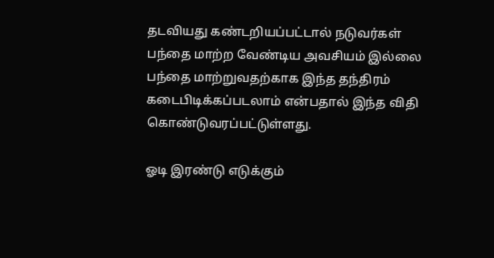தடவியது கண்டறியப்பட்டால் நடுவர்கள் பந்தை மாற்ற வேண்டிய அவசியம் இல்லை பந்தை மாற்றுவதற்காக இந்த தந்திரம் கடைபிடிக்கப்படலாம் என்பதால் இந்த விதி கொண்டுவரப்பட்டுள்ளது.

ஓடி இரண்டு எடுக்கும்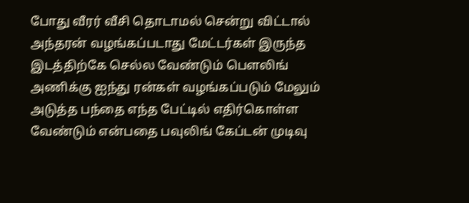போது வீரர் வீசி தொடாமல் சென்று விட்டால் அந்தரன் வழங்கப்படாது மேட்டர்கள் இருந்த இடத்திற்கே செல்ல வேண்டும் பௌலிங் அணிக்கு ஐந்து ரன்கள் வழங்கப்படும் மேலும் அடுத்த பந்தை எந்த பேட்டில் எதிர்கொள்ள வேண்டும் என்பதை பவுலிங் கேப்டன் முடிவு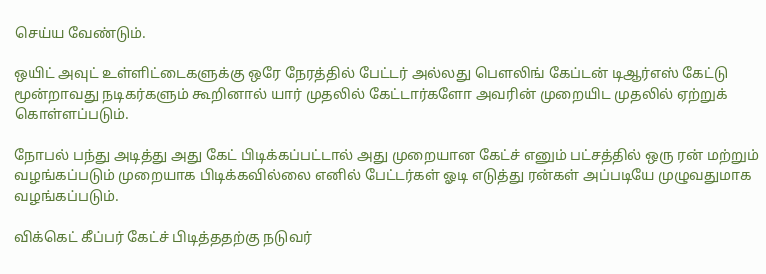செய்ய வேண்டும்.

ஒயிட் அவுட் உள்ளிட்டைகளுக்கு ஒரே நேரத்தில் பேட்டர் அல்லது பௌலிங் கேப்டன் டிஆர்எஸ் கேட்டு மூன்றாவது நடிகர்களும் கூறினால் யார் முதலில் கேட்டார்களோ அவரின் முறையிட முதலில் ஏற்றுக் கொள்ளப்படும்.

நோபல் பந்து அடித்து அது கேட் பிடிக்கப்பட்டால் அது முறையான கேட்ச் எனும் பட்சத்தில் ஒரு ரன் மற்றும் வழங்கப்படும் முறையாக பிடிக்கவில்லை எனில் பேட்டர்கள் ஓடி எடுத்து ரன்கள் அப்படியே முழுவதுமாக வழங்கப்படும்.

விக்கெட் கீப்பர் கேட்ச் பிடித்ததற்கு நடுவர்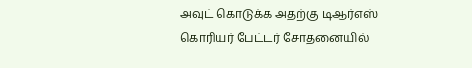அவுட் கொடுக்க அதற்கு டிஆர்எஸ் கொரியர் பேட்டர் சோதனையில்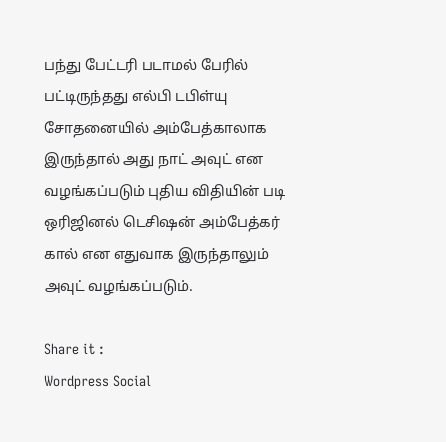பந்து பேட்டரி படாமல் பேரில் பட்டிருந்தது எல்பி டபிள்யு சோதனையில் அம்பேத்காலாக இருந்தால் அது நாட் அவுட் என வழங்கப்படும் புதிய விதியின் படி ஒரிஜினல் டெசிஷன் அம்பேத்கர் கால் என எதுவாக இருந்தாலும் அவுட் வழங்கப்படும்.

Share it :
Wordpress Social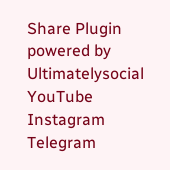Share Plugin powered by Ultimatelysocial
YouTube
Instagram
Telegram